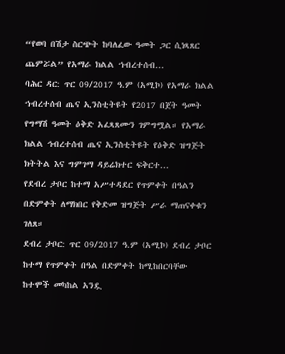“የወባ በሽታ ስርጭት ከባለፈው ዓመት ጋር ሲነጻጸር ጨምሯል” የአማራ ክልል ኀብረተሰብ...
ባሕር ዳር: ጥር 09/2017 ዓ.ም (አሚኮ) የአማራ ክልል ኀብረተሰብ ጤና ኢንስቲትዩት የ2017 በጀት ዓመት የግማሽ ዓመት ዕቅድ አፈጻጸሙን ገምግሟል። የአማራ ክልል ኅብረተሰብ ጤና ኢንስቲትዩት የዕቅድ ዝግጅት ክትትል እና ግምገማ ዳይሬክተር ፍቅርተ...
የደብረ ታቦር ከተማ አሥተዳደር የጥምቀት በዓልን በድምቀት ለማክበር የቅድመ ዝግጅት ሥራ ማጠናቀቁን ገለጸ።
ደብረ ታቦር: ጥር 09/2017 ዓ.ም (አሚኮ) ደብረ ታቦር ከተማ የጥምቀት በዓል በድምቀት ከሚከበርባቸው ከተሞች መካከል አንዷ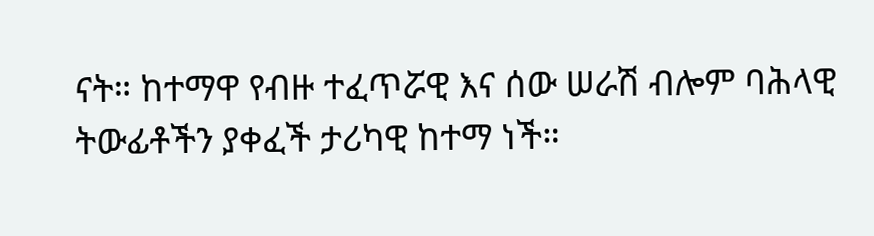ናት። ከተማዋ የብዙ ተፈጥሯዊ እና ሰው ሠራሽ ብሎም ባሕላዊ ትውፊቶችን ያቀፈች ታሪካዊ ከተማ ነች።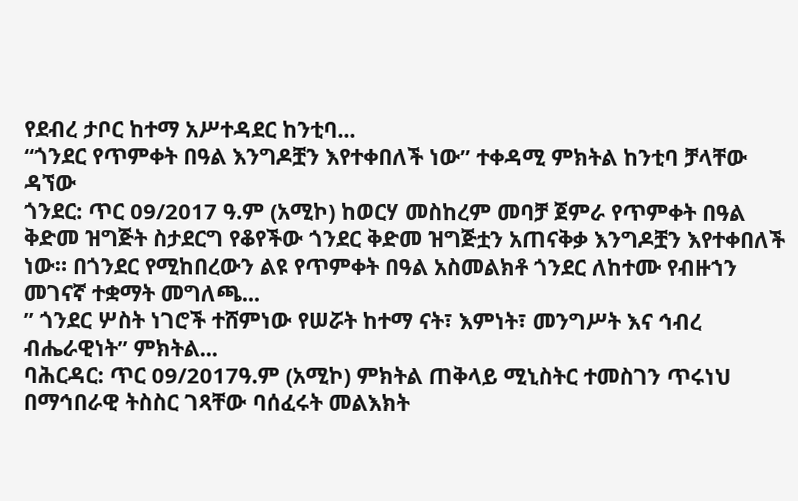የደብረ ታቦር ከተማ አሥተዳደር ከንቲባ...
“ጎንደር የጥምቀት በዓል እንግዶቿን እየተቀበለች ነው” ተቀዳሚ ምክትል ከንቲባ ቻላቸው ዳኘው
ጎንደር: ጥር 09/2017 ዓ.ም (አሚኮ) ከወርሃ መስከረም መባቻ ጀምራ የጥምቀት በዓል ቅድመ ዝግጅት ስታደርግ የቆየችው ጎንደር ቅድመ ዝግጅቷን አጠናቅቃ እንግዶቿን እየተቀበለች ነው። በጎንደር የሚከበረውን ልዩ የጥምቀት በዓል አስመልክቶ ጎንደር ለከተሙ የብዙኀን መገናኛ ተቋማት መግለጫ...
” ጎንደር ሦስት ነገሮች ተሸምነው የሠሯት ከተማ ናት፣ እምነት፣ መንግሥት እና ኅብረ ብሔራዊነት” ምክትል...
ባሕርዳር: ጥር 09/2017ዓ.ም (አሚኮ) ምክትል ጠቅላይ ሚኒስትር ተመስገን ጥሩነህ በማኅበራዊ ትስስር ገጻቸው ባሰፈሩት መልእክት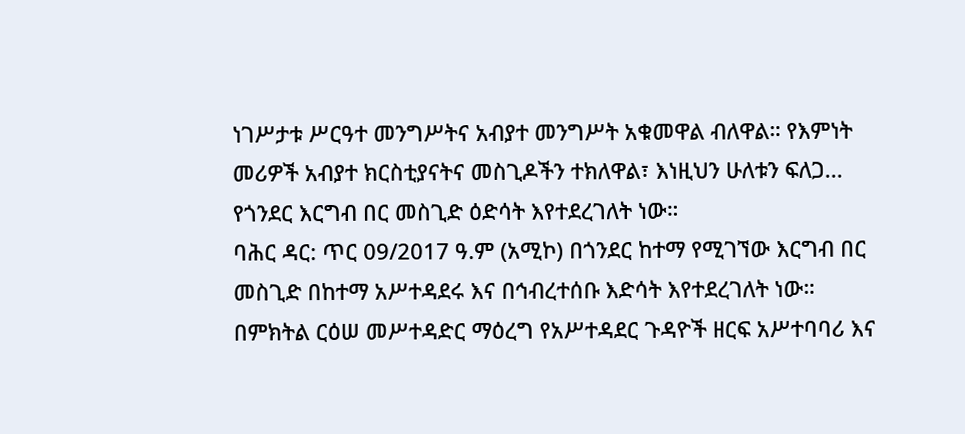ነገሥታቱ ሥርዓተ መንግሥትና አብያተ መንግሥት አቁመዋል ብለዋል። የእምነት መሪዎች አብያተ ክርስቲያናትና መስጊዶችን ተክለዋል፣ እነዚህን ሁለቱን ፍለጋ...
የጎንደር እርግብ በር መስጊድ ዕድሳት እየተደረገለት ነው።
ባሕር ዳር: ጥር 09/2017 ዓ.ም (አሚኮ) በጎንደር ከተማ የሚገኘው እርግብ በር መስጊድ በከተማ አሥተዳደሩ እና በኅብረተሰቡ እድሳት እየተደረገለት ነው። በምክትል ርዕሠ መሥተዳድር ማዕረግ የአሥተዳደር ጉዳዮች ዘርፍ አሥተባባሪ እና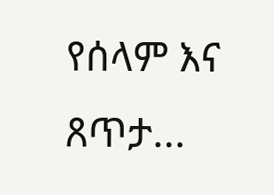የሰላም እና ጸጥታ...